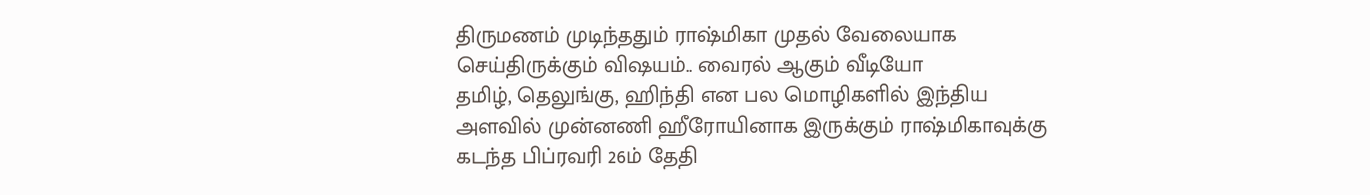திருமணம் முடிந்ததும் ராஷ்மிகா முதல் வேலையாக செய்திருக்கும் விஷயம்.. வைரல் ஆகும் வீடியோ
தமிழ், தெலுங்கு, ஹிந்தி என பல மொழிகளில் இந்திய அளவில் முன்னணி ஹீரோயினாக இருக்கும் ராஷ்மிகாவுக்கு கடந்த பிப்ரவரி 26ம் தேதி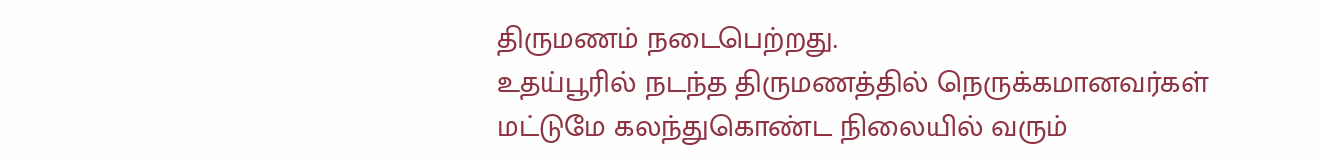திருமணம் நடைபெற்றது.
உதய்பூரில் நடந்த திருமணத்தில் நெருக்கமானவர்கள் மட்டுமே கலந்துகொண்ட நிலையில் வரும்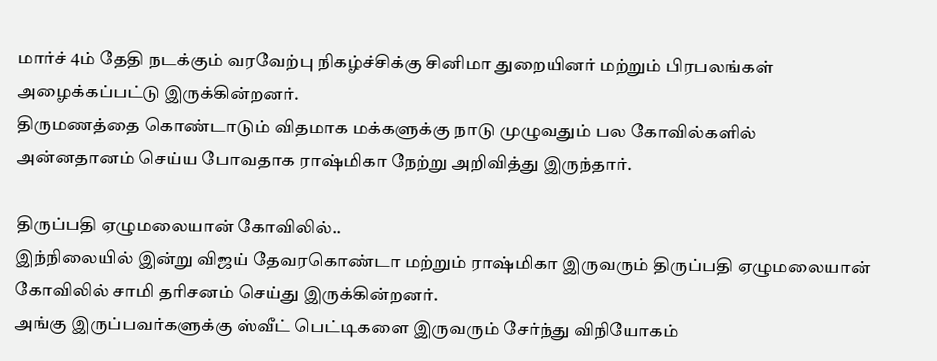மார்ச் 4ம் தேதி நடக்கும் வரவேற்பு நிகழ்ச்சிக்கு சினிமா துறையினர் மற்றும் பிரபலங்கள் அழைக்கப்பட்டு இருக்கின்றனர்.
திருமணத்தை கொண்டாடும் விதமாக மக்களுக்கு நாடு முழுவதும் பல கோவில்களில் அன்னதானம் செய்ய போவதாக ராஷ்மிகா நேற்று அறிவித்து இருந்தார்.

திருப்பதி ஏழுமலையான் கோவிலில்..
இந்நிலையில் இன்று விஜய் தேவரகொண்டா மற்றும் ராஷ்மிகா இருவரும் திருப்பதி ஏழுமலையான் கோவிலில் சாமி தரிசனம் செய்து இருக்கின்றனர்.
அங்கு இருப்பவர்களுக்கு ஸ்வீட் பெட்டிகளை இருவரும் சேர்ந்து விநியோகம்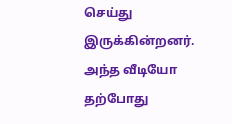செய்து இருக்கின்றனர். அந்த வீடியோ தற்போது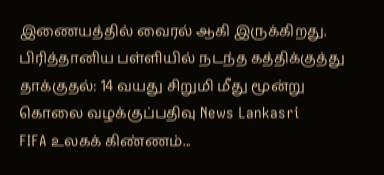இணையத்தில் வைரல் ஆகி இருக்கிறது.
பிரித்தானிய பள்ளியில் நடந்த கத்திக்குத்து தாக்குதல்: 14 வயது சிறுமி மீது மூன்று கொலை வழக்குப்பதிவு News Lankasri
FIFA உலகக் கிண்ணம்...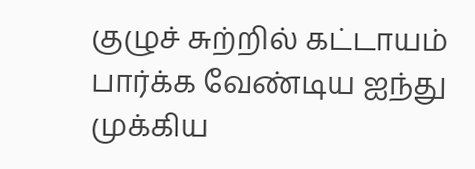குழுச் சுற்றில் கட்டாயம் பார்க்க வேண்டிய ஐந்து முக்கிய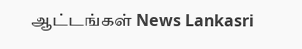ஆட்டங்கள் News Lankasri